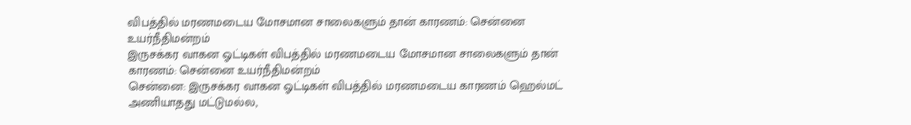விபத்தில் மரணமடைய மோசமான சாலைகளும் தான் காரணம்: சென்னை உயர்நீதிமன்றம்
இருசக்கர வாகன ஓட்டிகள் விபத்தில் மரணமடைய மோசமான சாலைகளும் தான் காரணம்: சென்னை உயர்நீதிமன்றம்
சென்னை: இருசக்கர வாகன ஓட்டிகள் விபத்தில் மரணமடைய காரணம் ஹெல்மட் அணியாதது மட்டுமல்ல,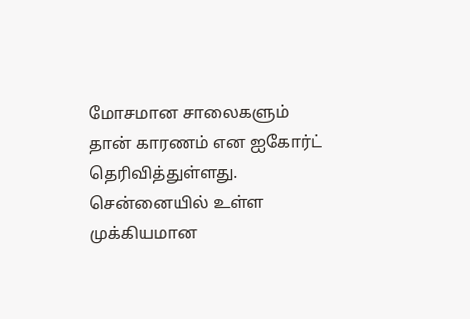மோசமான சாலைகளும் தான் காரணம் என ஐகோர்ட் தெரிவித்துள்ளது. சென்னையில் உள்ள முக்கியமான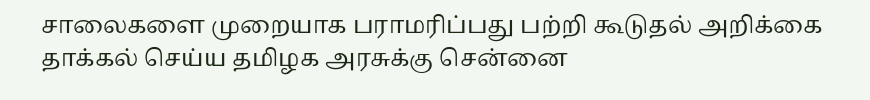சாலைகளை முறையாக பராமரிப்பது பற்றி கூடுதல் அறிக்கை தாக்கல் செய்ய தமிழக அரசுக்கு சென்னை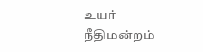உயர் நீதிமன்றம்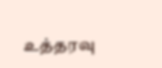உத்தரவு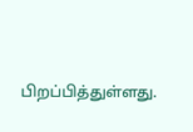பிறப்பித்துள்ளது.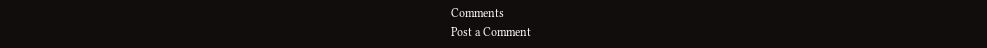Comments
Post a Comment